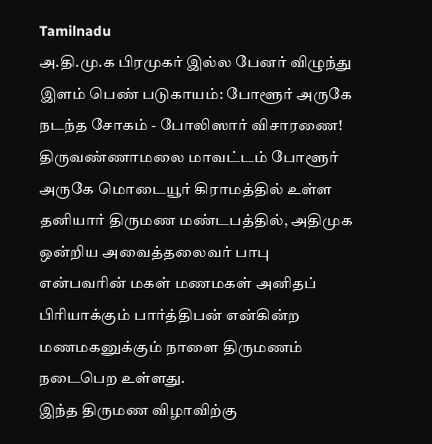Tamilnadu
அ.தி.மு.க பிரமுகர் இல்ல பேனர் விழுந்து இளம் பெண் படுகாயம்: போளூர் அருகே நடந்த சோகம் - போலிஸார் விசாரணை!
திருவண்ணாமலை மாவட்டம் போளூர் அருகே மொடையூர் கிராமத்தில் உள்ள தனியார் திருமண மண்டபத்தில், அதிமுக ஒன்றிய அவைத்தலைவர் பாபு என்பவரின் மகள் மணமகள் அனிதப் பிரியாக்கும் பார்த்திபன் என்கின்ற மணமகனுக்கும் நாளை திருமணம் நடைபெற உள்ளது.
இந்த திருமண விழாவிற்கு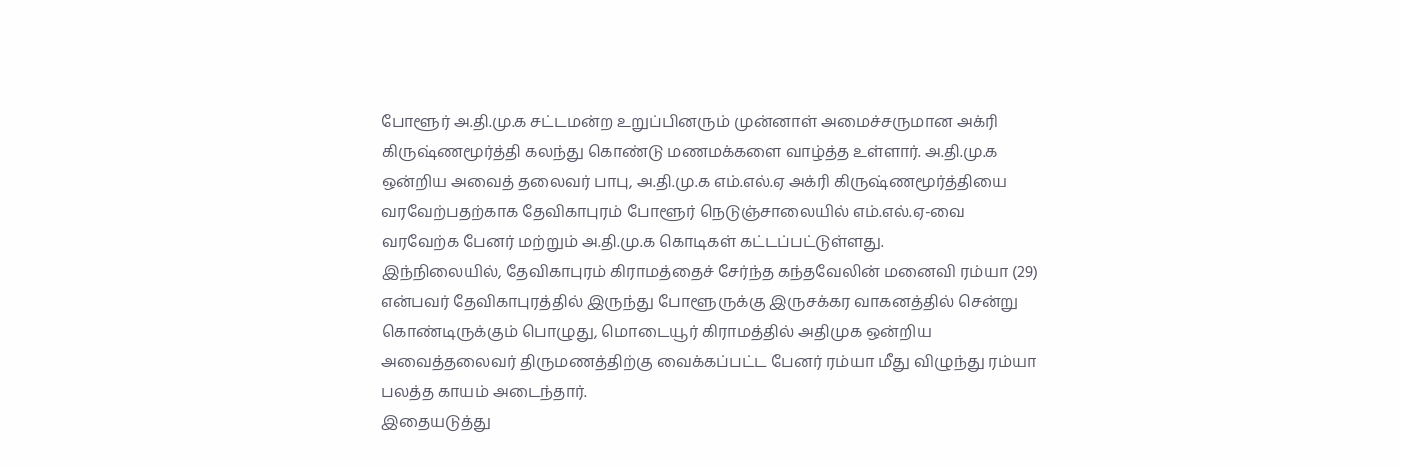போளூர் அ.தி.மு.க சட்டமன்ற உறுப்பினரும் முன்னாள் அமைச்சருமான அக்ரி கிருஷ்ணமூர்த்தி கலந்து கொண்டு மணமக்களை வாழ்த்த உள்ளார். அ.தி.மு.க ஒன்றிய அவைத் தலைவர் பாபு, அ.தி.மு.க எம்.எல்.ஏ அக்ரி கிருஷ்ணமூர்த்தியை வரவேற்பதற்காக தேவிகாபுரம் போளூர் நெடுஞ்சாலையில் எம்.எல்.ஏ-வை வரவேற்க பேனர் மற்றும் அ.தி.மு.க கொடிகள் கட்டப்பட்டுள்ளது.
இந்நிலையில், தேவிகாபுரம் கிராமத்தைச் சேர்ந்த கந்தவேலின் மனைவி ரம்யா (29) என்பவர் தேவிகாபுரத்தில் இருந்து போளூருக்கு இருசக்கர வாகனத்தில் சென்று கொண்டிருக்கும் பொழுது, மொடையூர் கிராமத்தில் அதிமுக ஒன்றிய அவைத்தலைவர் திருமணத்திற்கு வைக்கப்பட்ட பேனர் ரம்யா மீது விழுந்து ரம்யா பலத்த காயம் அடைந்தார்.
இதையடுத்து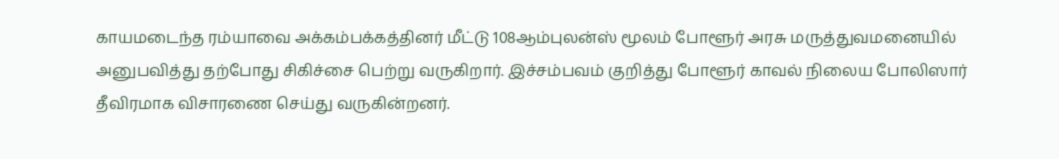காயமடைந்த ரம்யாவை அக்கம்பக்கத்தினர் மீட்டு 108ஆம்புலன்ஸ் மூலம் போளூர் அரசு மருத்துவமனையில் அனுபவித்து தற்போது சிகிச்சை பெற்று வருகிறார். இச்சம்பவம் குறித்து போளூர் காவல் நிலைய போலிஸார் தீவிரமாக விசாரணை செய்து வருகின்றனர்.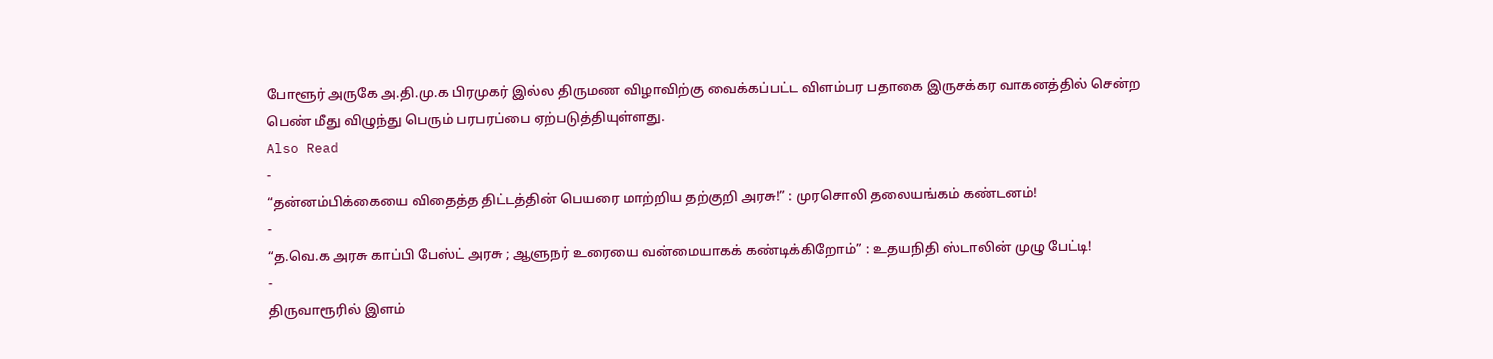போளூர் அருகே அ.தி.மு.க பிரமுகர் இல்ல திருமண விழாவிற்கு வைக்கப்பட்ட விளம்பர பதாகை இருசக்கர வாகனத்தில் சென்ற பெண் மீது விழுந்து பெரும் பரபரப்பை ஏற்படுத்தியுள்ளது.
Also Read
-
“தன்னம்பிக்கையை விதைத்த திட்டத்தின் பெயரை மாற்றிய தற்குறி அரசு!” : முரசொலி தலையங்கம் கண்டனம்!
-
“த.வெ.க அரசு காப்பி பேஸ்ட் அரசு ; ஆளுநர் உரையை வன்மையாகக் கண்டிக்கிறோம்” : உதயநிதி ஸ்டாலின் முழு பேட்டி!
-
திருவாரூரில் இளம்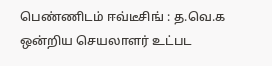பெண்ணிடம் ஈவ்டீசிங் : த.வெ.க ஒன்றிய செயலாளர் உட்பட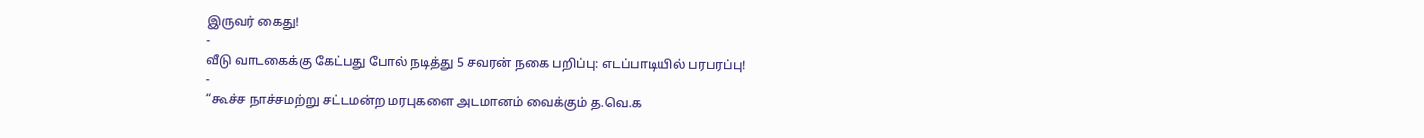இருவர் கைது!
-
வீடு வாடகைக்கு கேட்பது போல் நடித்து 5 சவரன் நகை பறிப்பு: எடப்பாடியில் பரபரப்பு!
-
“கூச்ச நாச்சமற்று சட்டமன்ற மரபுகளை அடமானம் வைக்கும் த.வெ.க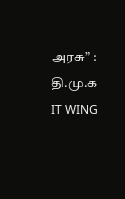அரசு” : தி.மு.க IT WING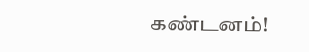கண்டனம்!